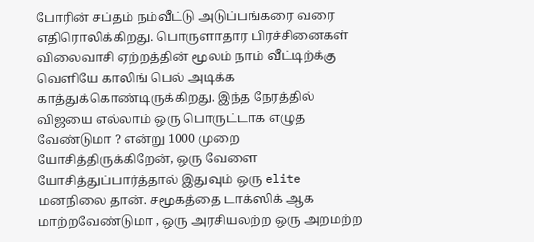போரின் சப்தம் நம்வீட்டு அடுப்பங்கரை வரை எதிரொலிக்கிறது. பொருளாதார பிரச்சினைகள் விலைவாசி ஏற்றத்தின் மூலம் நாம் வீட்டிற்க்கு வெளியே காலிங் பெல் அடிக்க காத்துக்கொண்டிருக்கிறது. இந்த நேரத்தில் விஜயை எல்லாம் ஒரு பொருட்டாக எழுத வேண்டுமா ? என்று 1000 முறை யோசித்திருக்கிறேன், ஒரு வேளை யோசித்துப்பார்த்தால் இதுவும் ஒரு elite மனநிலை தான். சமூகத்தை டாக்ஸிக் ஆக மாற்றவேண்டுமா , ஒரு அரசியலற்ற ஒரு அறமற்ற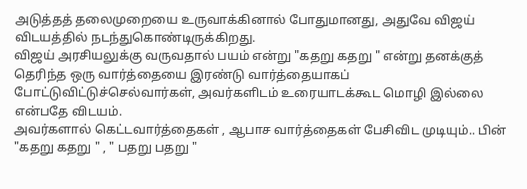அடுத்தத் தலைமுறையை உருவாக்கினால் போதுமானது, அதுவே விஜய் விடயத்தில் நடந்துகொண்டிருக்கிறது.
விஜய் அரசியலுக்கு வருவதால் பயம் என்று "கதறு கதறு " என்று தனக்குத் தெரிந்த ஒரு வார்த்தையை இரண்டு வார்த்தையாகப் போட்டுவிட்டுச்செல்வார்கள், அவர்களிடம் உரையாடக்கூட மொழி இல்லை என்பதே விடயம்.
அவர்களால் கெட்டவார்த்தைகள் , ஆபாச வார்த்தைகள் பேசிவிட முடியும்.. பின் "கதறு கதறு " , " பதறு பதறு "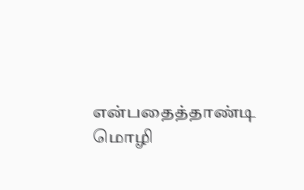என்பதைத்தாண்டி மொழி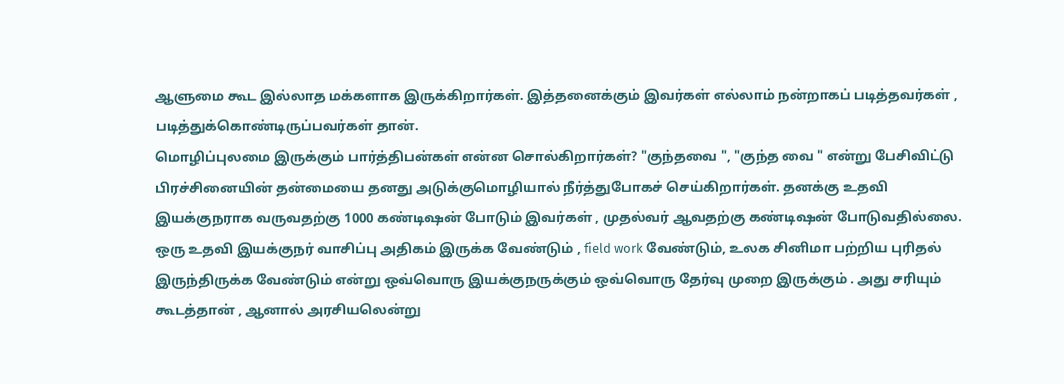ஆளுமை கூட இல்லாத மக்களாக இருக்கிறார்கள். இத்தனைக்கும் இவர்கள் எல்லாம் நன்றாகப் படித்தவர்கள் , படித்துக்கொண்டிருப்பவர்கள் தான்.
மொழிப்புலமை இருக்கும் பார்த்திபன்கள் என்ன சொல்கிறார்கள்? "குந்தவை ", "குந்த வை " என்று பேசிவிட்டு பிரச்சினையின் தன்மையை தனது அடுக்குமொழியால் நீர்த்துபோகச் செய்கிறார்கள். தனக்கு உதவி இயக்குநராக வருவதற்கு 1000 கண்டிஷன் போடும் இவர்கள் , முதல்வர் ஆவதற்கு கண்டிஷன் போடுவதில்லை. ஒரு உதவி இயக்குநர் வாசிப்பு அதிகம் இருக்க வேண்டும் , field work வேண்டும், உலக சினிமா பற்றிய புரிதல் இருந்திருக்க வேண்டும் என்று ஒவ்வொரு இயக்குநருக்கும் ஒவ்வொரு தேர்வு முறை இருக்கும் . அது சரியும் கூடத்தான் , ஆனால் அரசியலென்று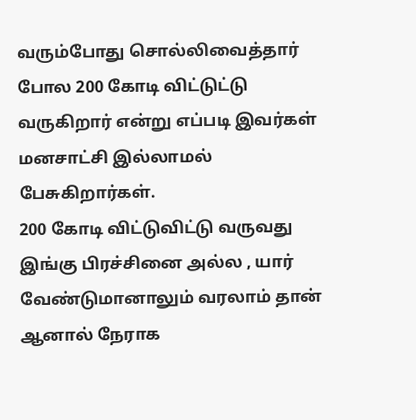வரும்போது சொல்லிவைத்தார் போல 200 கோடி விட்டுட்டு வருகிறார் என்று எப்படி இவர்கள் மனசாட்சி இல்லாமல் பேசுகிறார்கள்.
200 கோடி விட்டுவிட்டு வருவது இங்கு பிரச்சினை அல்ல , யார் வேண்டுமானாலும் வரலாம் தான் ஆனால் நேராக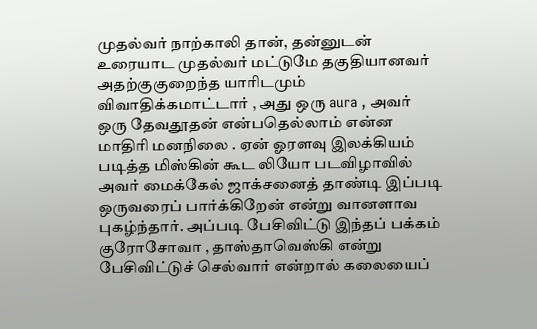முதல்வர் நாற்காலி தான், தன்னுடன் உரையாட முதல்வர் மட்டுமே தகுதியானவர் அதற்குகுறைந்த யாரிடமும் விவாதிக்கமாட்டார் , அது ஒரு aura , அவர் ஒரு தேவதூதன் என்பதெல்லாம் என்ன மாதிரி மனநிலை . ஏன் ஓரளவு இலக்கியம் படித்த மிஸ்கின் கூட லியோ படவிழாவில் அவர் மைக்கேல் ஜாக்சனைத் தாண்டி இப்படி ஒருவரைப் பார்க்கிறேன் என்று வானளாவ புகழ்ந்தார். அப்படி பேசிவிட்டு இந்தப் பக்கம்
குரோசோவா , தாஸ்தாவெஸ்கி என்று பேசிவிட்டுச் செல்வார் என்றால் கலையைப்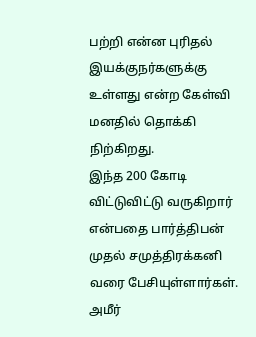பற்றி என்ன புரிதல் இயக்குநர்களுக்கு உள்ளது என்ற கேள்வி மனதில் தொக்கி நிற்கிறது.
இந்த 200 கோடி விட்டுவிட்டு வருகிறார் என்பதை பார்த்திபன் முதல் சமுத்திரக்கனி வரை பேசியுள்ளார்கள்.
அமீர்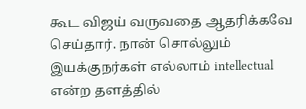கூட விஜய் வருவதை ஆதரிக்கவே செய்தார். நான் சொல்லும் இயக்குநர்கள் எல்லாம் intellectual என்ற தளத்தில்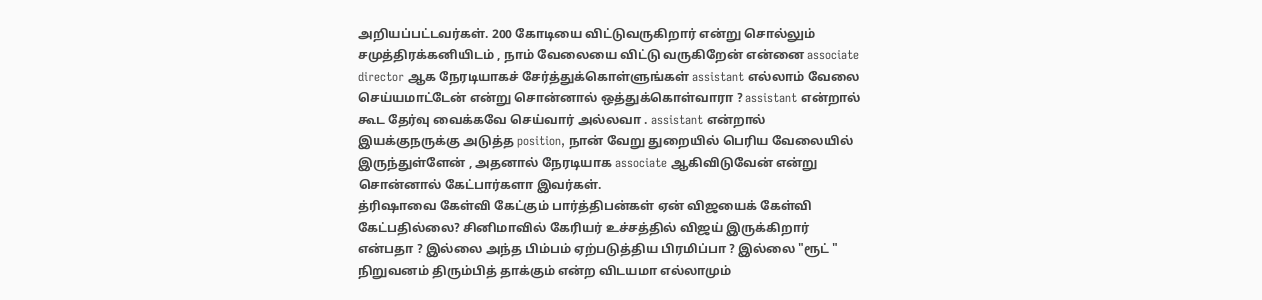அறியப்பட்டவர்கள். 200 கோடியை விட்டுவருகிறார் என்று சொல்லும் சமுத்திரக்கனியிடம் , நாம் வேலையை விட்டு வருகிறேன் என்னை associate director ஆக நேரடியாகச் சேர்த்துக்கொள்ளுங்கள் assistant எல்லாம் வேலை செய்யமாட்டேன் என்று சொன்னால் ஒத்துக்கொள்வாரா ? assistant என்றால் கூட தேர்வு வைக்கவே செய்வார் அல்லவா . assistant என்றால் இயக்குநருக்கு அடுத்த position, நான் வேறு துறையில் பெரிய வேலையில் இருந்துள்ளேன் , அதனால் நேரடியாக associate ஆகிவிடுவேன் என்று சொன்னால் கேட்பார்களா இவர்கள்.
த்ரிஷாவை கேள்வி கேட்கும் பார்த்திபன்கள் ஏன் விஜயைக் கேள்வி கேட்பதில்லை? சினிமாவில் கேரியர் உச்சத்தில் விஜய் இருக்கிறார் என்பதா ? இல்லை அந்த பிம்பம் ஏற்படுத்திய பிரமிப்பா ? இல்லை "ரூட் " நிறுவனம் திரும்பித் தாக்கும் என்ற விடயமா எல்லாமும்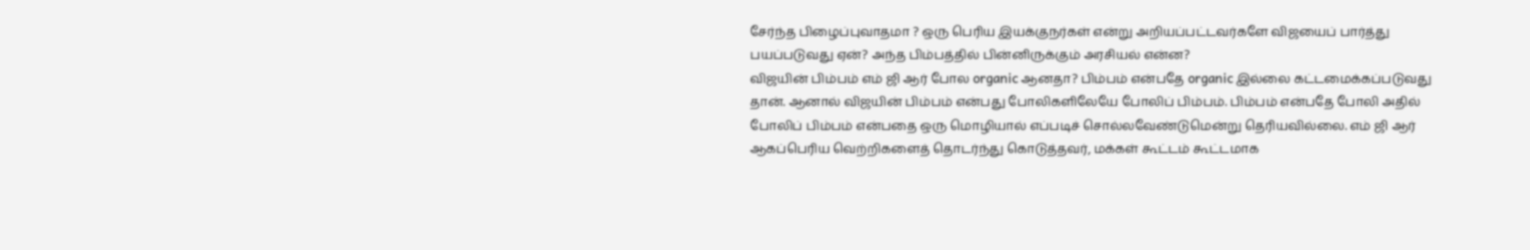சேர்ந்த பிழைப்புவாதமா ? ஒரு பெரிய இயக்குநர்கள் என்று அறியப்பட்டவர்களே விஜயைப் பார்த்து பயப்படுவது ஏன்? அந்த பிம்பத்தில் பின்னிருக்கும் அரசியல் என்ன?
விஜயின் பிம்பம் எம் ஜி ஆர் போல organic ஆனதா? பிம்பம் என்பதே organic இல்லை கட்டமைக்கப்படுவது தான். ஆனால் விஜயின் பிம்பம் என்பது போலிகளிலேயே போலிப் பிம்பம். பிம்பம் என்பதே போலி அதில் போலிப் பிம்பம் என்பதை ஒரு மொழியால் எப்படிச் சொல்லவேண்டுமென்று தெரியவில்லை. எம் ஜி ஆர் ஆகப்பெரிய வெற்றிகளைத் தொடர்ந்து கொடுத்தவர், மக்கள் கூட்டம் கூட்டமாக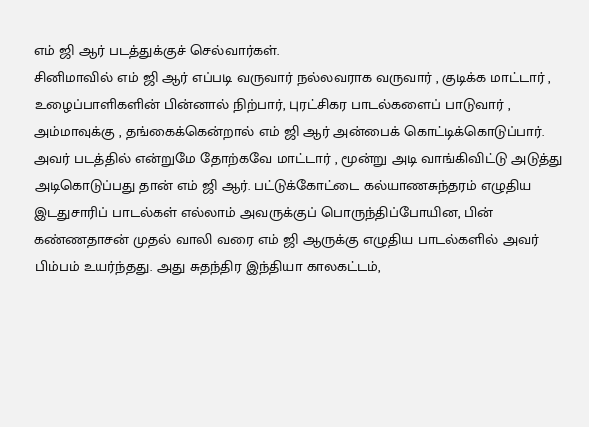எம் ஜி ஆர் படத்துக்குச் செல்வார்கள்.
சினிமாவில் எம் ஜி ஆர் எப்படி வருவார் நல்லவராக வருவார் , குடிக்க மாட்டார் , உழைப்பாளிகளின் பின்னால் நிற்பார், புரட்சிகர பாடல்களைப் பாடுவார் , அம்மாவுக்கு , தங்கைக்கென்றால் எம் ஜி ஆர் அன்பைக் கொட்டிக்கொடுப்பார். அவர் படத்தில் என்றுமே தோற்கவே மாட்டார் , மூன்று அடி வாங்கிவிட்டு அடுத்து அடிகொடுப்பது தான் எம் ஜி ஆர். பட்டுக்கோட்டை கல்யாணசுந்தரம் எழுதிய இடதுசாரிப் பாடல்கள் எல்லாம் அவருக்குப் பொருந்திப்போயின, பின் கண்ணதாசன் முதல் வாலி வரை எம் ஜி ஆருக்கு எழுதிய பாடல்களில் அவர் பிம்பம் உயர்ந்தது. அது சுதந்திர இந்தியா காலகட்டம்,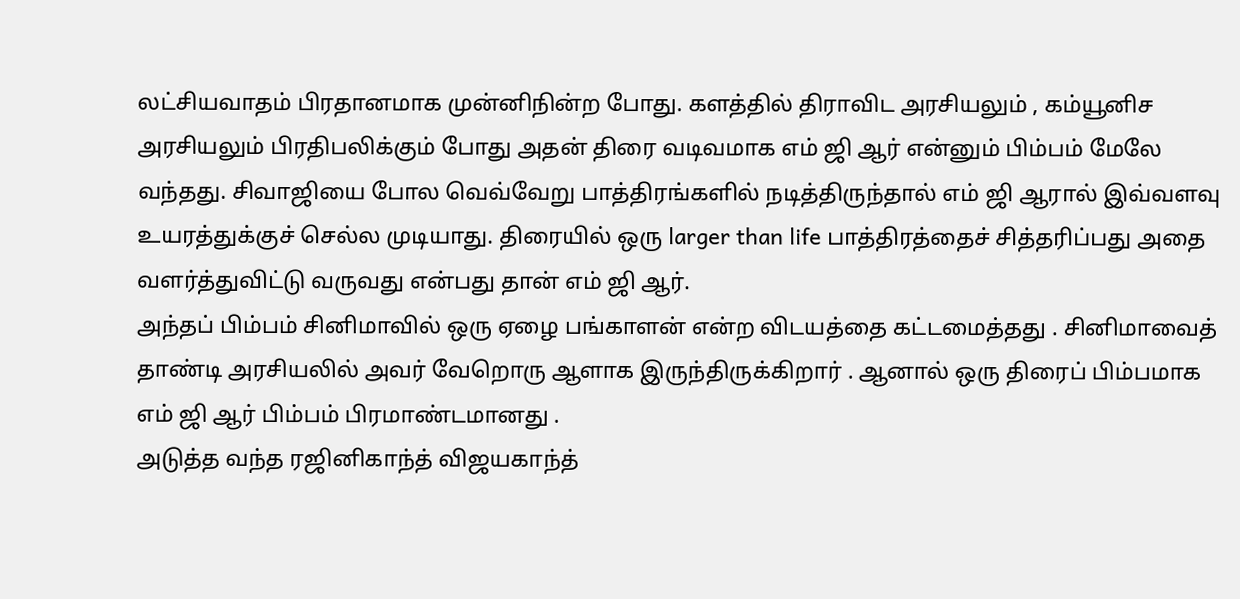லட்சியவாதம் பிரதானமாக முன்னிநின்ற போது. களத்தில் திராவிட அரசியலும் , கம்யூனிச அரசியலும் பிரதிபலிக்கும் போது அதன் திரை வடிவமாக எம் ஜி ஆர் என்னும் பிம்பம் மேலே வந்தது. சிவாஜியை போல வெவ்வேறு பாத்திரங்களில் நடித்திருந்தால் எம் ஜி ஆரால் இவ்வளவு உயரத்துக்குச் செல்ல முடியாது. திரையில் ஒரு larger than life பாத்திரத்தைச் சித்தரிப்பது அதை வளர்த்துவிட்டு வருவது என்பது தான் எம் ஜி ஆர்.
அந்தப் பிம்பம் சினிமாவில் ஒரு ஏழை பங்காளன் என்ற விடயத்தை கட்டமைத்தது . சினிமாவைத் தாண்டி அரசியலில் அவர் வேறொரு ஆளாக இருந்திருக்கிறார் . ஆனால் ஒரு திரைப் பிம்பமாக எம் ஜி ஆர் பிம்பம் பிரமாண்டமானது .
அடுத்த வந்த ரஜினிகாந்த் விஜயகாந்த்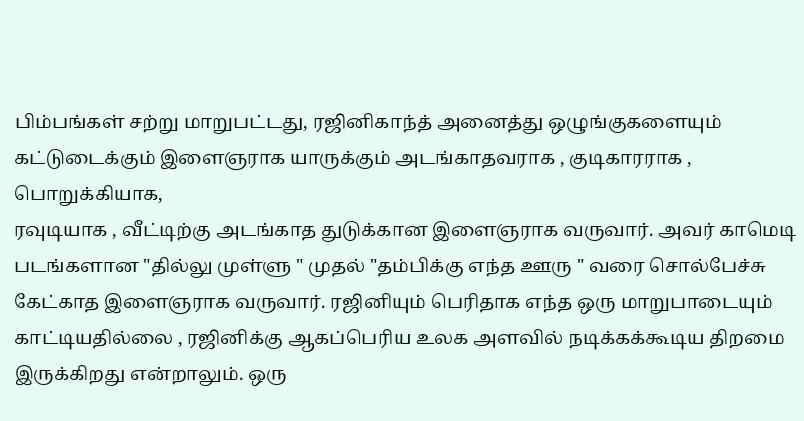பிம்பங்கள் சற்று மாறுபட்டது, ரஜினிகாந்த் அனைத்து ஒழுங்குகளையும் கட்டுடைக்கும் இளைஞராக யாருக்கும் அடங்காதவராக , குடிகாரராக , பொறுக்கியாக,
ரவுடியாக , வீட்டிற்கு அடங்காத துடுக்கான இளைஞராக வருவார். அவர் காமெடி படங்களான "தில்லு முள்ளு " முதல் "தம்பிக்கு எந்த ஊரு " வரை சொல்பேச்சு கேட்காத இளைஞராக வருவார். ரஜினியும் பெரிதாக எந்த ஒரு மாறுபாடையும் காட்டியதில்லை , ரஜினிக்கு ஆகப்பெரிய உலக அளவில் நடிக்கக்கூடிய திறமை இருக்கிறது என்றாலும். ஒரு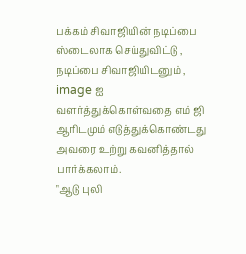பக்கம் சிவாஜியின் நடிப்பை ஸ்டைலாக செய்துவிட்டு , நடிப்பை சிவாஜியிடனும் ,
image ஐ வளர்த்துக்கொள்வதை எம் ஜி ஆரிடமும் எடுத்துக்கொண்டது அவரை உற்று கவனித்தால் பார்க்கலாம்.
"ஆடு புலி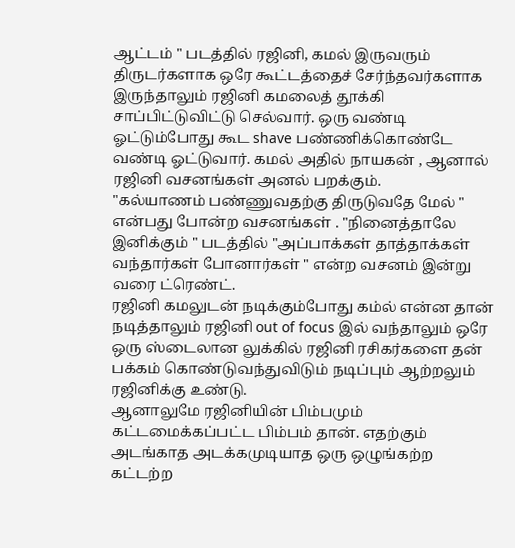ஆட்டம் " படத்தில் ரஜினி, கமல் இருவரும் திருடர்களாக ஒரே கூட்டத்தைச் சேர்ந்தவர்களாக இருந்தாலும் ரஜினி கமலைத் தூக்கி சாப்பிட்டுவிட்டு செல்வார். ஒரு வண்டி ஓட்டும்போது கூட shave பண்ணிக்கொண்டே வண்டி ஓட்டுவார். கமல் அதில் நாயகன் , ஆனால் ரஜினி வசனங்கள் அனல் பறக்கும்.
"கல்யாணம் பண்ணுவதற்கு திருடுவதே மேல் " என்பது போன்ற வசனங்கள் . "நினைத்தாலே இனிக்கும் " படத்தில் "அப்பாக்கள் தாத்தாக்கள் வந்தார்கள் போனார்கள் " என்ற வசனம் இன்று வரை ட்ரெண்ட்.
ரஜினி கமலுடன் நடிக்கும்போது கம்ல் என்ன தான் நடித்தாலும் ரஜினி out of focus இல் வந்தாலும் ஒரே ஒரு ஸ்டைலான லுக்கில் ரஜினி ரசிகர்களை தன் பக்கம் கொண்டுவந்துவிடும் நடிப்பும் ஆற்றலும் ரஜினிக்கு உண்டு.
ஆனாலுமே ரஜினியின் பிம்பமும் கட்டமைக்கப்பட்ட பிம்பம் தான். எதற்கும் அடங்காத அடக்கமுடியாத ஒரு ஒழுங்கற்ற கட்டற்ற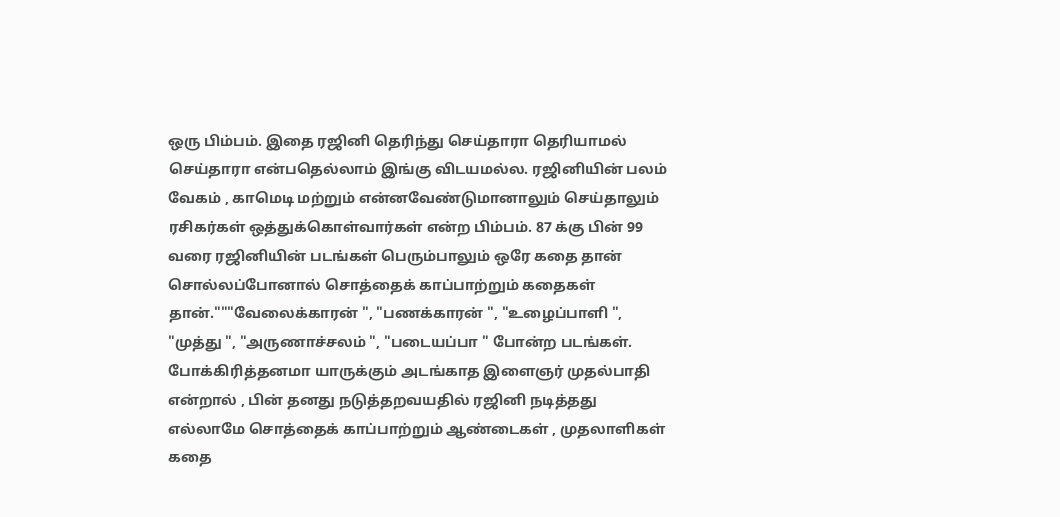ஒரு பிம்பம். இதை ரஜினி தெரிந்து செய்தாரா தெரியாமல் செய்தாரா என்பதெல்லாம் இங்கு விடயமல்ல. ரஜினியின் பலம் வேகம் , காமெடி மற்றும் என்னவேண்டுமானாலும் செய்தாலும் ரசிகர்கள் ஒத்துக்கொள்வார்கள் என்ற பிம்பம். 87 க்கு பின் 99 வரை ரஜினியின் படங்கள் பெரும்பாலும் ஒரே கதை தான்
சொல்லப்போனால் சொத்தைக் காப்பாற்றும் கதைகள் தான்."""வேலைக்காரன் ", "பணக்காரன் ", "உழைப்பாளி ", "முத்து ", "அருணாச்சலம் ", "படையப்பா " போன்ற படங்கள்.
போக்கிரித்தனமா யாருக்கும் அடங்காத இளைஞர் முதல்பாதி என்றால் , பின் தனது நடுத்தறவயதில் ரஜினி நடித்தது எல்லாமே சொத்தைக் காப்பாற்றும் ஆண்டைகள் , முதலாளிகள் கதை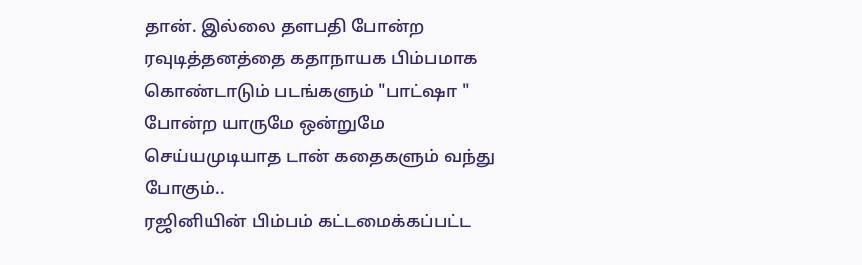தான். இல்லை தளபதி போன்ற ரவுடித்தனத்தை கதாநாயக பிம்பமாக கொண்டாடும் படங்களும் "பாட்ஷா " போன்ற யாருமே ஒன்றுமே செய்யமுடியாத டான் கதைகளும் வந்து போகும்..
ரஜினியின் பிம்பம் கட்டமைக்கப்பட்ட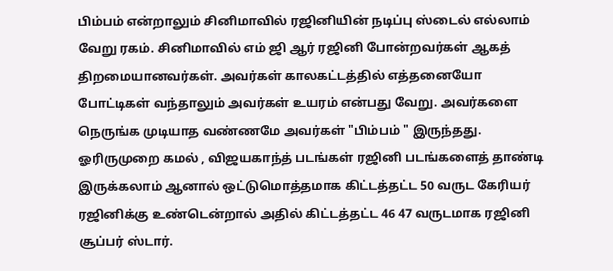பிம்பம் என்றாலும் சினிமாவில் ரஜினியின் நடிப்பு ஸ்டைல் எல்லாம் வேறு ரகம். சினிமாவில் எம் ஜி ஆர் ரஜினி போன்றவர்கள் ஆகத் திறமையானவர்கள். அவர்கள் காலகட்டத்தில் எத்தனையோ போட்டிகள் வந்தாலும் அவர்கள் உயரம் என்பது வேறு. அவர்களை நெருங்க முடியாத வண்ணமே அவர்கள் "பிம்பம் " இருந்தது. ஓரிருமுறை கமல் , விஜயகாந்த் படங்கள் ரஜினி படங்களைத் தாண்டி இருக்கலாம் ஆனால் ஒட்டுமொத்தமாக கிட்டத்தட்ட 50 வருட கேரியர் ரஜினிக்கு உண்டென்றால் அதில் கிட்டத்தட்ட 46 47 வருடமாக ரஜினி சூப்பர் ஸ்டார்.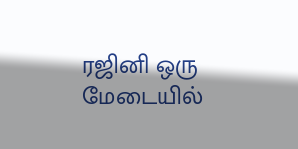ரஜினி ஒரு மேடையில்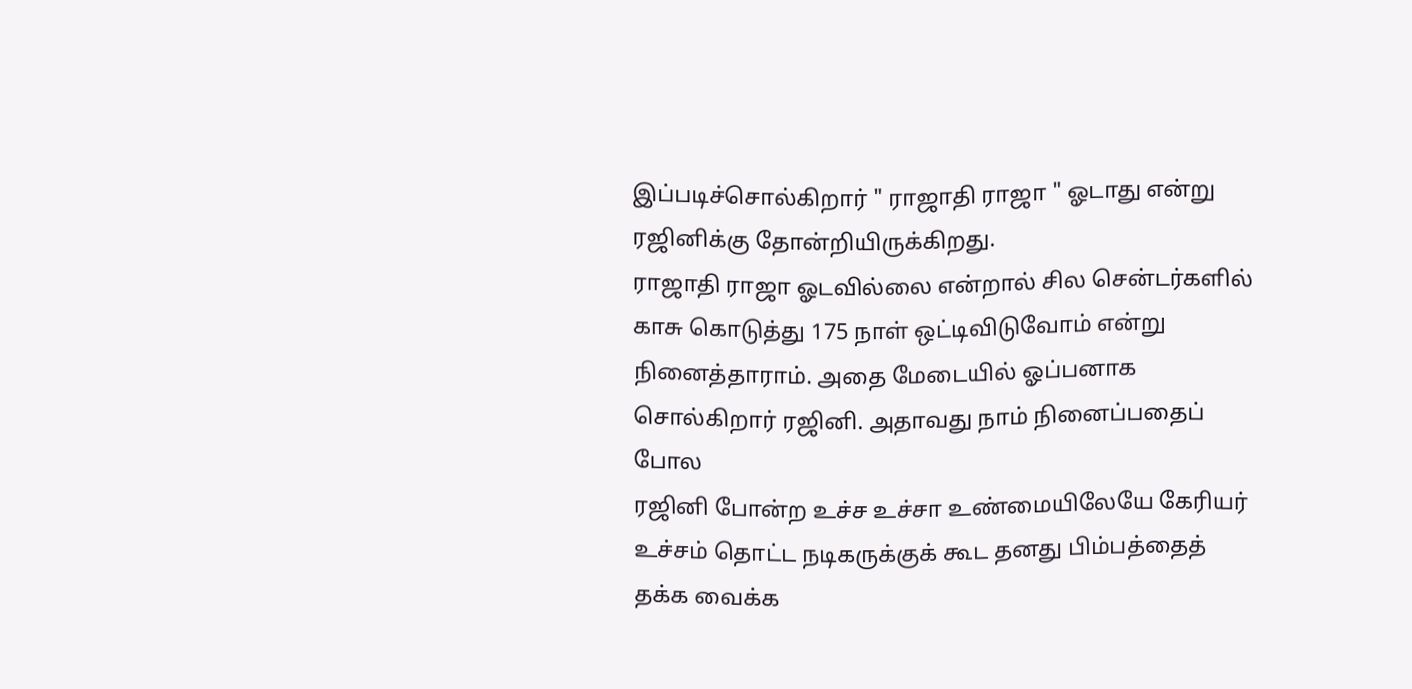இப்படிச்சொல்கிறார் " ராஜாதி ராஜா " ஓடாது என்று ரஜினிக்கு தோன்றியிருக்கிறது.
ராஜாதி ராஜா ஓடவில்லை என்றால் சில சென்டர்களில் காசு கொடுத்து 175 நாள் ஒட்டிவிடுவோம் என்று நினைத்தாராம். அதை மேடையில் ஓப்பனாக சொல்கிறார் ரஜினி. அதாவது நாம் நினைப்பதைப் போல
ரஜினி போன்ற உச்ச உச்சா உண்மையிலேயே கேரியர் உச்சம் தொட்ட நடிகருக்குக் கூட தனது பிம்பத்தைத் தக்க வைக்க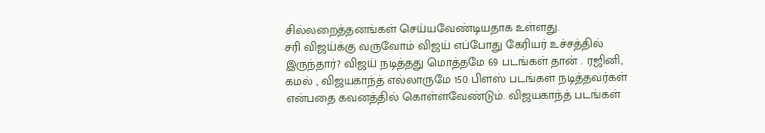சில்லறைத்தனங்கள் செய்யவேண்டியதாக உள்ளது.
சரி விஜய்க்கு வருவோம் விஜய் எப்போது கேரியர் உச்சத்தில் இருந்தார்? விஜய் நடித்தது மொத்தமே 69 படங்கள் தான் . ரஜினி, கமல் , விஜயகாந்த் எல்லாருமே 150 பிளஸ் படங்கள் நடித்தவர்கள் என்பதை கவனத்தில் கொள்ளவேண்டும். விஜயகாந்த் படங்கள்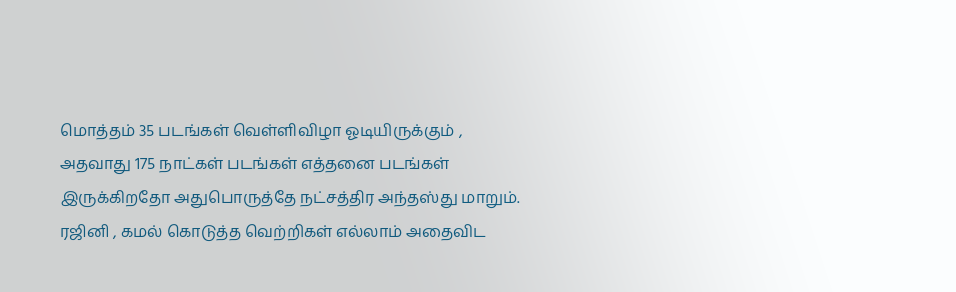மொத்தம் 35 படங்கள் வெள்ளிவிழா ஓடியிருக்கும் , அதவாது 175 நாட்கள் படங்கள் எத்தனை படங்கள் இருக்கிறதோ அதுபொருத்தே நட்சத்திர அந்தஸ்து மாறும்.
ரஜினி , கமல் கொடுத்த வெற்றிகள் எல்லாம் அதைவிட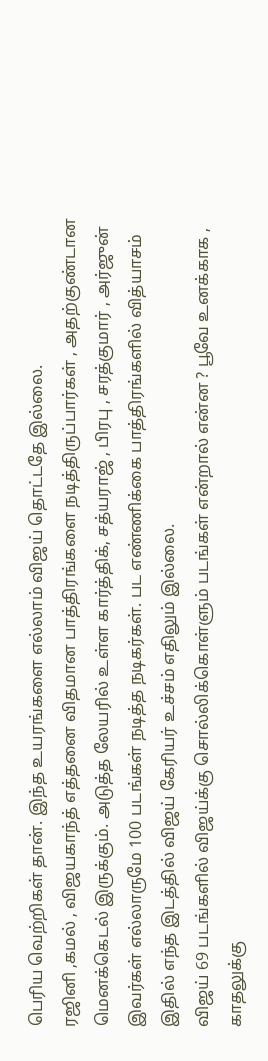பெரிய வெற்றிகள் தான். இந்த உயரங்களை எல்லாம் விஜய் தொட்டதே இல்லை.
ரஜினி ,கமல் , விஜயகாந்த் எத்தனை விதமான பாத்திரங்களை நடித்திருப்பார்கள் , அதற்குண்டான மெனக்கெடல் இருக்கும். அடுத்த லேயரில் உள்ள கார்த்திக், சத்யராஜ் , பிரபு , சரத்குமார் , அர்ஜுன் இவர்கள் எல்லாருமே 100 படங்கள் நடித்த நடிகர்கள். பட எண்ணிக்கை பாத்திரங்களில் வித்யாசம் இதில் எந்த இடத்தில் விஜய் கேரியர் உச்சம் எதிலும் இல்லை.
விஜய் 69 படங்களில் விஜய்க்கு சொல்லிக்கொள்ளும் படங்கள் என்றால் என்ன ? பூவே உனக்காக , காதலுக்கு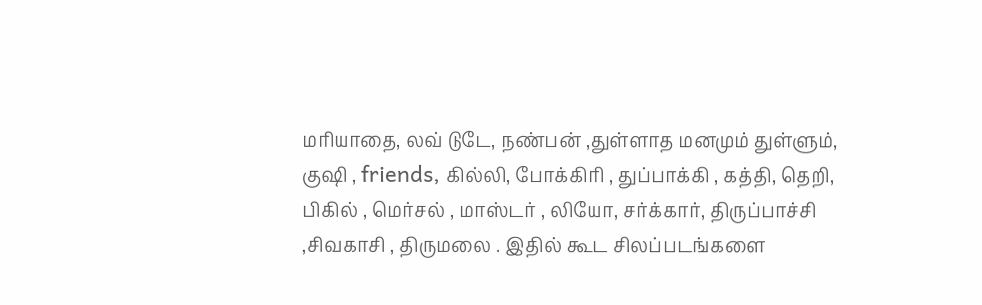மரியாதை, லவ் டுடே, நண்பன் ,துள்ளாத மனமும் துள்ளும், குஷி , friends, கில்லி, போக்கிரி , துப்பாக்கி , கத்தி, தெறி, பிகில் , மெர்சல் , மாஸ்டர் , லியோ, சர்க்கார், திருப்பாச்சி ,சிவகாசி , திருமலை . இதில் கூட சிலப்படங்களை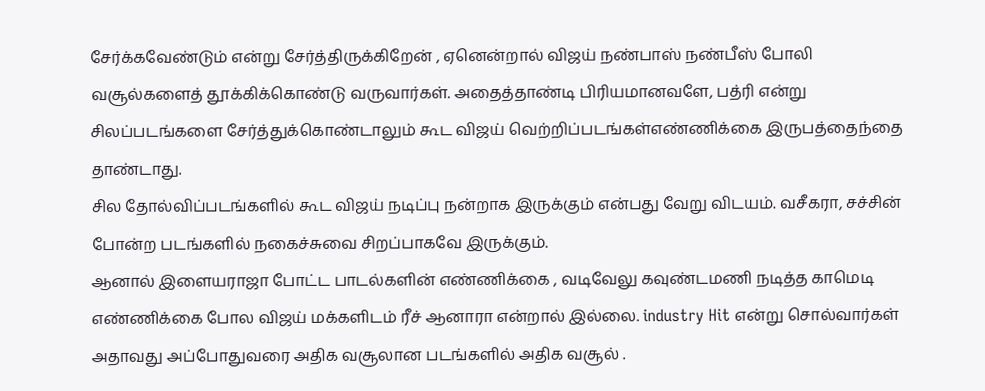சேர்க்கவேண்டும் என்று சேர்த்திருக்கிறேன் , ஏனென்றால் விஜய் நண்பாஸ் நண்பீஸ் போலி வசூல்களைத் தூக்கிக்கொண்டு வருவார்கள். அதைத்தாண்டி பிரியமானவளே, பத்ரி என்று சிலப்படங்களை சேர்த்துக்கொண்டாலும் கூட விஜய் வெற்றிப்படங்கள்எண்ணிக்கை இருபத்தைந்தை தாண்டாது.
சில தோல்விப்படங்களில் கூட விஜய் நடிப்பு நன்றாக இருக்கும் என்பது வேறு விடயம். வசீகரா, சச்சின் போன்ற படங்களில் நகைச்சுவை சிறப்பாகவே இருக்கும்.
ஆனால் இளையராஜா போட்ட பாடல்களின் எண்ணிக்கை , வடிவேலு கவுண்டமணி நடித்த காமெடி எண்ணிக்கை போல விஜய் மக்களிடம் ரீச் ஆனாரா என்றால் இல்லை. industry Hit என்று சொல்வார்கள் அதாவது அப்போதுவரை அதிக வசூலான படங்களில் அதிக வசூல் .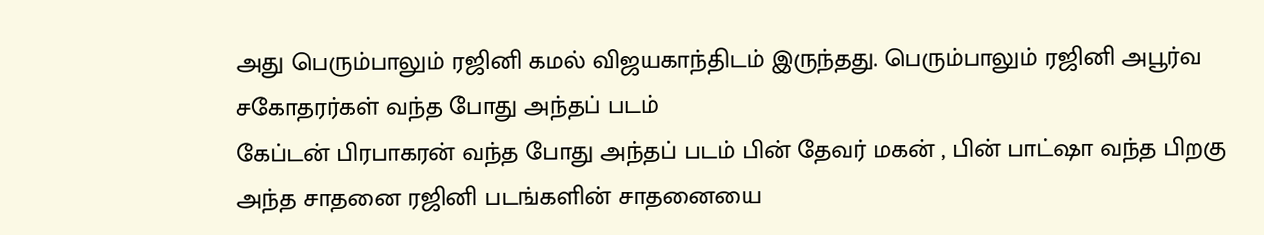அது பெரும்பாலும் ரஜினி கமல் விஜயகாந்திடம் இருந்தது. பெரும்பாலும் ரஜினி அபூர்வ சகோதரர்கள் வந்த போது அந்தப் படம்
கேப்டன் பிரபாகரன் வந்த போது அந்தப் படம் பின் தேவர் மகன் , பின் பாட்ஷா வந்த பிறகு அந்த சாதனை ரஜினி படங்களின் சாதனையை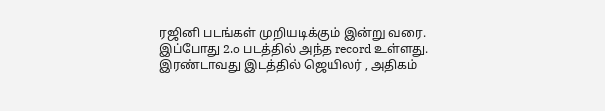ரஜினி படங்கள் முறியடிக்கும் இன்று வரை. இப்போது 2.o படத்தில் அந்த record உள்ளது. இரண்டாவது இடத்தில் ஜெயிலர் , அதிகம்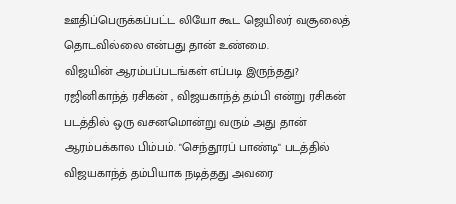ஊதிப்பெருக்கப்பட்ட லியோ கூட ஜெயிலர் வசூலைத் தொடவில்லை என்பது தான் உண்மை.
விஜயின் ஆரம்பப்படங்கள் எப்படி இருந்தது? ரஜினிகாந்த் ரசிகன் , விஜயகாந்த் தம்பி என்று ரசிகன் படத்தில் ஒரு வசனமொன்று வரும் அது தான் ஆரம்பக்கால பிம்பம். "செந்தூரப் பாண்டி" படத்தில் விஜயகாந்த் தம்பியாக நடித்தது அவரை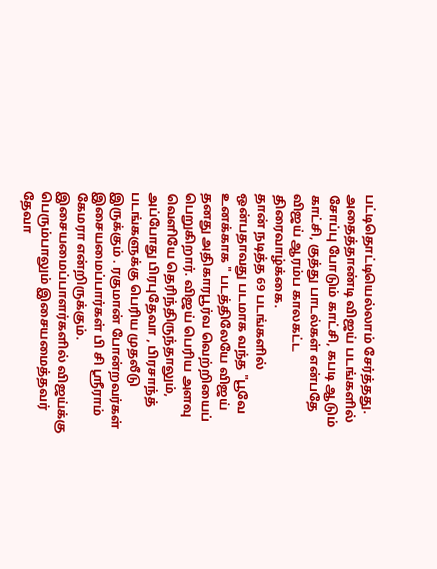பட்டிதொட்டியெல்லாம் சேர்த்தது. அதைத்தாண்டி விஜய் படங்களில் சோப்பு போடும் காட்சி, கபடி ஆடும் காட்சி, குத்து பாடல்கள் என்பதே விஜய் ஆரம்ப காலகட்ட திரைவாழ்க்கை.
தான் நடித்த 69 படங்களில் ஒன்பதாவது படமாக வந்த "பூவே உனக்காக " படத்திலேயே விஜய் தனது அதிகாரபூர்வ வெற்றியைப் பெறுகிறார். விஜய் பெரிய அளவு வெளியே தெரிந்திருந்தாலும், அப்போது பிரபுதேவா , பிரசாந்த் படங்களுக்கு பெரிய முதலீடு இருக்கும் . ரகுமான் போன்றவர்கள் இசையமைப்பார்கள் பி சி ஸ்ரீராம் கேமரா என்றிருக்கும். இசையமைப்பாளர்களில் விஜய்க்கு பெரும்பாலும் இசையமைத்தவர் தேவா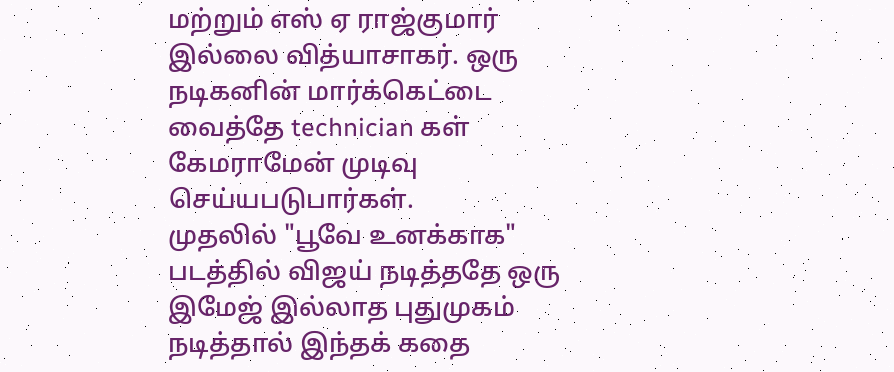மற்றும் எஸ் ஏ ராஜ்குமார் இல்லை வித்யாசாகர். ஒரு நடிகனின் மார்க்கெட்டை வைத்தே technician கள் கேமராமேன் முடிவு செய்யபடுபார்கள்.
முதலில் "பூவே உனக்காக" படத்தில் விஜய் நடித்ததே ஒரு இமேஜ் இல்லாத புதுமுகம் நடித்தால் இந்தக் கதை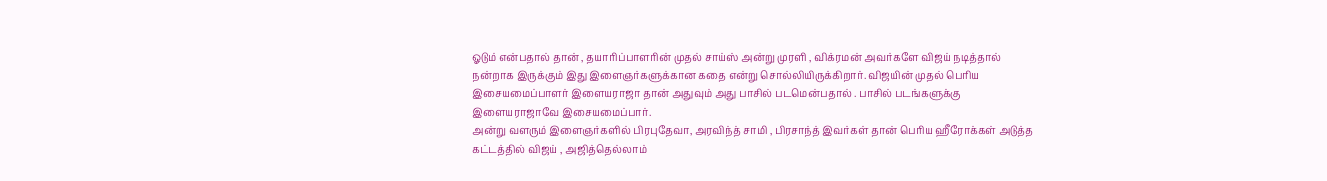ஓடும் என்பதால் தான் , தயாரிப்பாளரின் முதல் சாய்ஸ் அன்று முரளி , விக்ரமன் அவர்களே விஜய் நடித்தால் நன்றாக இருக்கும் இது இளைஞர்களுக்கான கதை என்று சொல்லியிருக்கிறார். விஜயின் முதல் பெரிய இசையமைப்பாளர் இளையராஜா தான் அதுவும் அது பாசில் படமென்பதால் . பாசில் படங்களுக்கு இளையராஜாவே இசையமைப்பார்.
அன்று வளரும் இளைஞர்களில் பிரபுதேவா, அரவிந்த் சாமி , பிரசாந்த் இவர்கள் தான் பெரிய ஹீரோக்கள் அடுத்த கட்டத்தில் விஜய் , அஜித்தெல்லாம்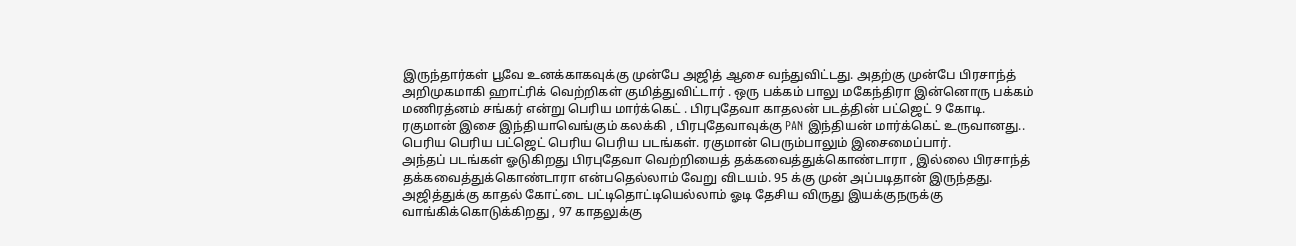இருந்தார்கள் பூவே உனக்காகவுக்கு முன்பே அஜித் ஆசை வந்துவிட்டது. அதற்கு முன்பே பிரசாந்த் அறிமுகமாகி ஹாட்ரிக் வெற்றிகள் குமித்துவிட்டார் . ஒரு பக்கம் பாலு மகேந்திரா இன்னொரு பக்கம் மணிரத்னம் சங்கர் என்று பெரிய மார்க்கெட் . பிரபுதேவா காதலன் படத்தின் பட்ஜெட் 9 கோடி. ரகுமான் இசை இந்தியாவெங்கும் கலக்கி , பிரபுதேவாவுக்கு PAN இந்தியன் மார்க்கெட் உருவானது.. பெரிய பெரிய பட்ஜெட் பெரிய பெரிய படங்கள். ரகுமான் பெரும்பாலும் இசைமைப்பார்.
அந்தப் படங்கள் ஓடுகிறது பிரபுதேவா வெற்றியைத் தக்கவைத்துக்கொண்டாரா , இல்லை பிரசாந்த் தக்கவைத்துக்கொண்டாரா என்பதெல்லாம் வேறு விடயம். 95 க்கு முன் அப்படிதான் இருந்தது. அஜித்துக்கு காதல் கோட்டை பட்டிதொட்டியெல்லாம் ஓடி தேசிய விருது இயக்குநருக்கு வாங்கிக்கொடுக்கிறது , 97 காதலுக்கு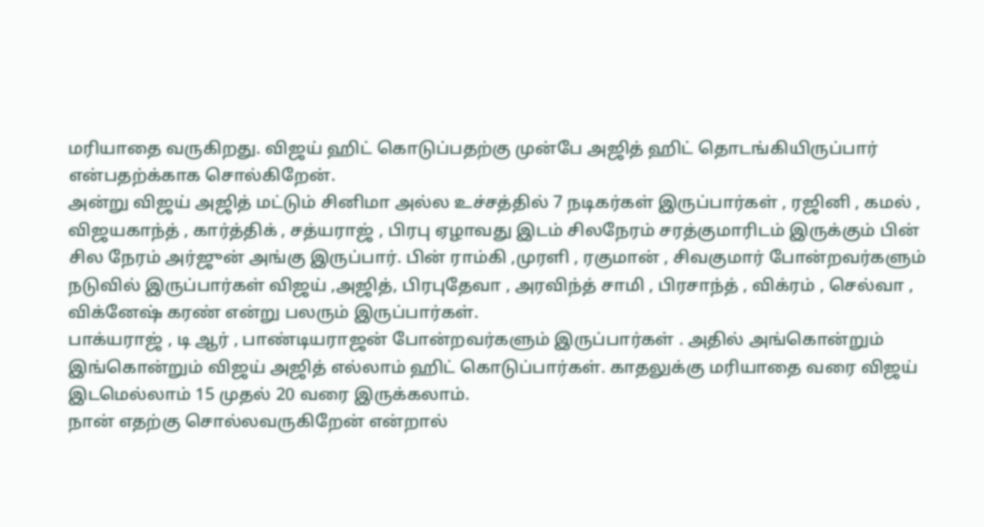மரியாதை வருகிறது. விஜய் ஹிட் கொடுப்பதற்கு முன்பே அஜித் ஹிட் தொடங்கியிருப்பார் என்பதற்க்காக சொல்கிறேன்.
அன்று விஜய் அஜித் மட்டும் சினிமா அல்ல உச்சத்தில் 7 நடிகர்கள் இருப்பார்கள் , ரஜினி , கமல் , விஜயகாந்த் , கார்த்திக் , சத்யராஜ் , பிரபு ஏழாவது இடம் சிலநேரம் சரத்குமாரிடம் இருக்கும் பின் சில நேரம் அர்ஜுன் அங்கு இருப்பார். பின் ராம்கி ,முரளி , ரகுமான் , சிவகுமார் போன்றவர்களும் நடுவில் இருப்பார்கள் விஜய் ,அஜித், பிரபுதேவா , அரவிந்த் சாமி , பிரசாந்த் , விக்ரம் , செல்வா , விக்னேஷ் கரண் என்று பலரும் இருப்பார்கள்.
பாக்யராஜ் , டி ஆர் , பாண்டியராஜன் போன்றவர்களும் இருப்பார்கள் . அதில் அங்கொன்றும் இங்கொன்றும் விஜய் அஜித் எல்லாம் ஹிட் கொடுப்பார்கள். காதலுக்கு மரியாதை வரை விஜய் இடமெல்லாம் 15 முதல் 20 வரை இருக்கலாம்.
நான் எதற்கு சொல்லவருகிறேன் என்றால்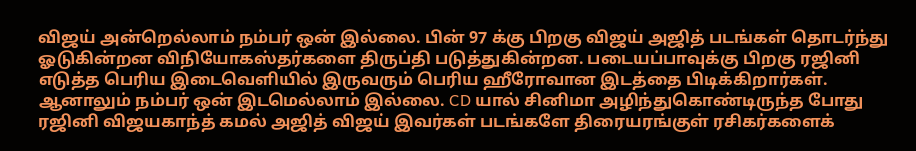விஜய் அன்றெல்லாம் நம்பர் ஒன் இல்லை. பின் 97 க்கு பிறகு விஜய் அஜித் படங்கள் தொடர்ந்து ஓடுகின்றன விநியோகஸ்தர்களை திருப்தி படுத்துகின்றன. படையப்பாவுக்கு பிறகு ரஜினி எடுத்த பெரிய இடைவெளியில் இருவரும் பெரிய ஹீரோவான இடத்தை பிடிக்கிறார்கள். ஆனாலும் நம்பர் ஒன் இடமெல்லாம் இல்லை. CD யால் சினிமா அழிந்துகொண்டிருந்த போது ரஜினி விஜயகாந்த் கமல் அஜித் விஜய் இவர்கள் படங்களே திரையரங்குள் ரசிகர்களைக்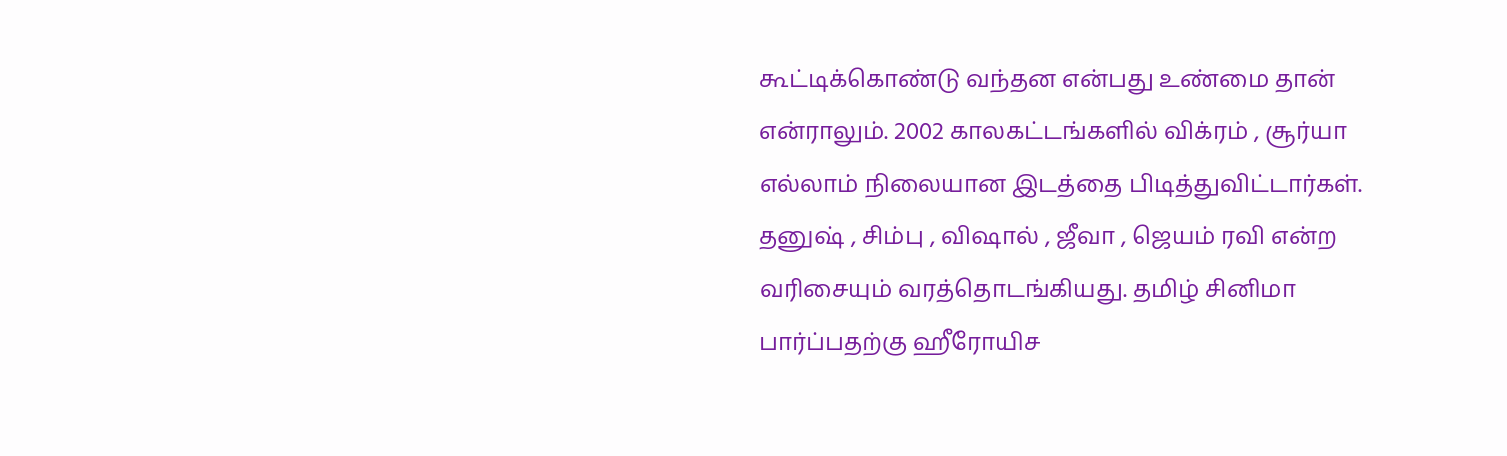கூட்டிக்கொண்டு வந்தன என்பது உண்மை தான் என்ராலும். 2002 காலகட்டங்களில் விக்ரம் , சூர்யா எல்லாம் நிலையான இடத்தை பிடித்துவிட்டார்கள்.
தனுஷ் , சிம்பு , விஷால் , ஜீவா , ஜெயம் ரவி என்ற வரிசையும் வரத்தொடங்கியது. தமிழ் சினிமா பார்ப்பதற்கு ஹீரோயிச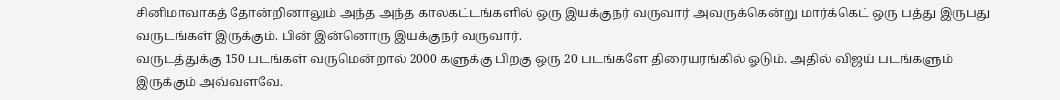சினிமாவாகத் தோன்றினாலும் அந்த அந்த காலகட்டங்களில் ஒரு இயக்குநர் வருவார் அவருக்கென்று மார்க்கெட் ஒரு பத்து இருபது வருடங்கள் இருக்கும். பின் இன்னொரு இயக்குநர் வருவார்.
வருடத்துக்கு 150 படங்கள் வருமென்றால் 2000 களுக்கு பிறகு ஒரு 20 படங்களே திரையரங்கில் ஓடும். அதில் விஜய் படங்களும் இருக்கும் அவ்வளவே.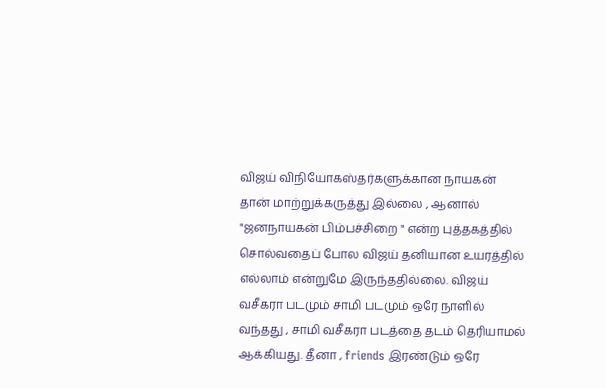விஜய் விநியோகஸ்தர்களுக்கான நாயகன் தான் மாற்றுக்கருத்து இல்லை , ஆனால் "ஜனநாயகன் பிம்பச்சிறை " என்ற புத்தகத்தில் சொல்வதைப் போல விஜய் தனியான உயரத்தில் எல்லாம் என்றுமே இருந்ததில்லை. விஜய் வசீகரா படமும் சாமி படமும் ஒரே நாளில் வந்தது , சாமி வசீகரா படத்தை தடம் தெரியாமல் ஆக்கியது. தீனா , friends இரண்டும் ஒரே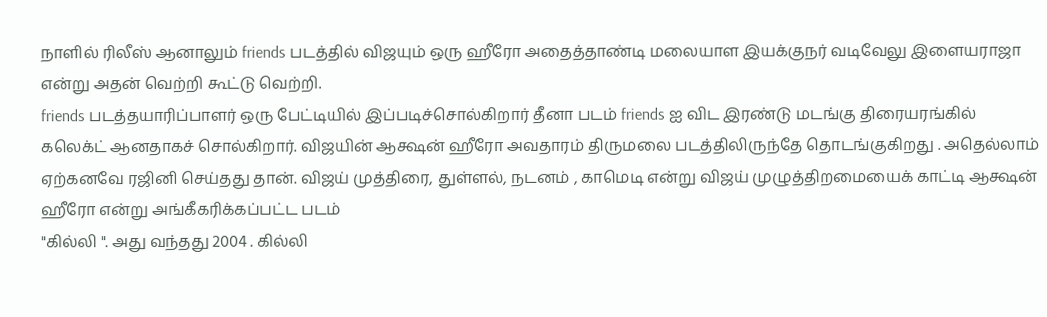நாளில் ரிலீஸ் ஆனாலும் friends படத்தில் விஜயும் ஒரு ஹீரோ அதைத்தாண்டி மலையாள இயக்குநர் வடிவேலு இளையராஜா என்று அதன் வெற்றி கூட்டு வெற்றி.
friends படத்தயாரிப்பாளர் ஒரு பேட்டியில் இப்படிச்சொல்கிறார் தீனா படம் friends ஐ விட இரண்டு மடங்கு திரையரங்கில் கலெக்ட் ஆனதாகச் சொல்கிறார். விஜயின் ஆக்ஷன் ஹீரோ அவதாரம் திருமலை படத்திலிருந்தே தொடங்குகிறது . அதெல்லாம் ஏற்கனவே ரஜினி செய்தது தான். விஜய் முத்திரை, துள்ளல், நடனம் , காமெடி என்று விஜய் முழுத்திறமையைக் காட்டி ஆக்ஷன் ஹீரோ என்று அங்கீகரிக்கப்பட்ட படம்
"கில்லி ". அது வந்தது 2004 . கில்லி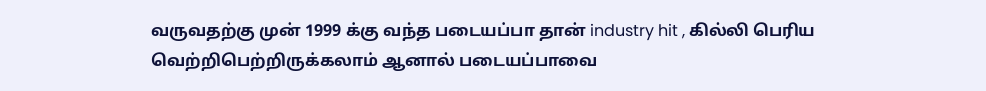வருவதற்கு முன் 1999 க்கு வந்த படையப்பா தான் industry hit , கில்லி பெரிய வெற்றிபெற்றிருக்கலாம் ஆனால் படையப்பாவை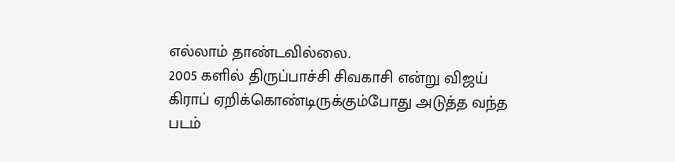எல்லாம் தாண்டவில்லை.
2005 களில் திருப்பாச்சி சிவகாசி என்று விஜய் கிராப் ஏறிக்கொண்டிருக்கும்போது அடுத்த வந்த படம்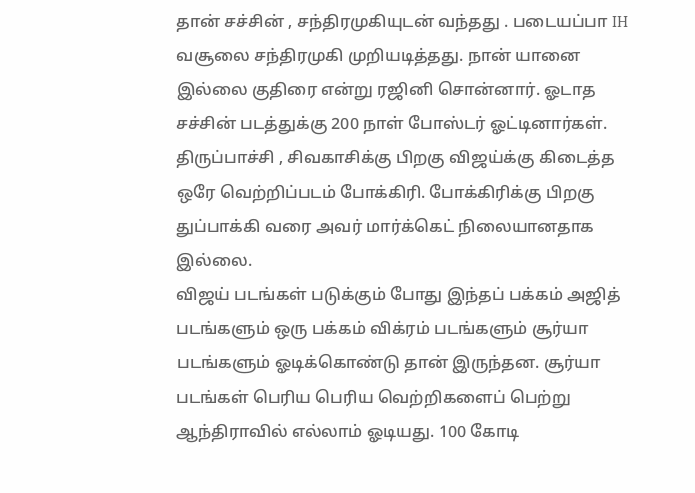தான் சச்சின் , சந்திரமுகியுடன் வந்தது . படையப்பா IH வசூலை சந்திரமுகி முறியடித்தது. நான் யானை இல்லை குதிரை என்று ரஜினி சொன்னார். ஓடாத சச்சின் படத்துக்கு 200 நாள் போஸ்டர் ஓட்டினார்கள். திருப்பாச்சி , சிவகாசிக்கு பிறகு விஜய்க்கு கிடைத்த ஒரே வெற்றிப்படம் போக்கிரி. போக்கிரிக்கு பிறகு துப்பாக்கி வரை அவர் மார்க்கெட் நிலையானதாக இல்லை.
விஜய் படங்கள் படுக்கும் போது இந்தப் பக்கம் அஜித் படங்களும் ஒரு பக்கம் விக்ரம் படங்களும் சூர்யா படங்களும் ஓடிக்கொண்டு தான் இருந்தன. சூர்யா படங்கள் பெரிய பெரிய வெற்றிகளைப் பெற்று ஆந்திராவில் எல்லாம் ஓடியது. 100 கோடி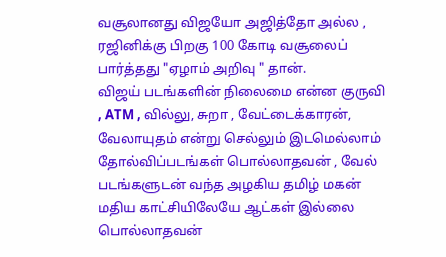வசூலானது விஜயோ அஜித்தோ அல்ல , ரஜினிக்கு பிறகு 100 கோடி வசூலைப் பார்த்தது "ஏழாம் அறிவு " தான்.
விஜய் படங்களின் நிலைமை என்ன குருவி , ATM , வில்லு, சுறா , வேட்டைக்காரன், வேலாயுதம் என்று செல்லும் இடமெல்லாம் தோல்விப்படங்கள் பொல்லாதவன் , வேல் படங்களுடன் வந்த அழகிய தமிழ் மகன் மதிய காட்சியிலேயே ஆட்கள் இல்லை பொல்லாதவன்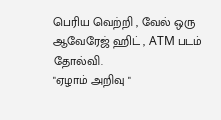பெரிய வெற்றி , வேல் ஒரு ஆவேரேஜ் ஹிட் , ATM படம் தோல்வி.
"ஏழாம் அறிவு "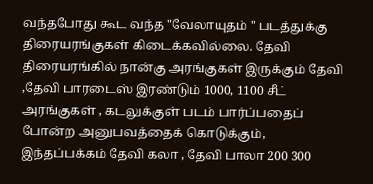வந்தபோது கூட வந்த "வேலாயுதம் " படத்துக்கு திரையரங்குகள் கிடைக்கவில்லை. தேவி திரையரங்கில் நான்கு அரங்குகள் இருக்கும் தேவி ,தேவி பாரடைஸ் இரண்டும் 1000, 1100 சீட் அரங்குகள் , கடலுக்குள் படம் பார்ப்பதைப் போன்ற அனுபவத்தைக் கொடுக்கும், இந்தப்பக்கம் தேவி கலா , தேவி பாலா 200 300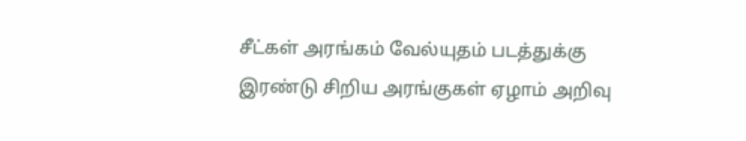சீட்கள் அரங்கம் வேல்யுதம் படத்துக்கு இரண்டு சிறிய அரங்குகள் ஏழாம் அறிவு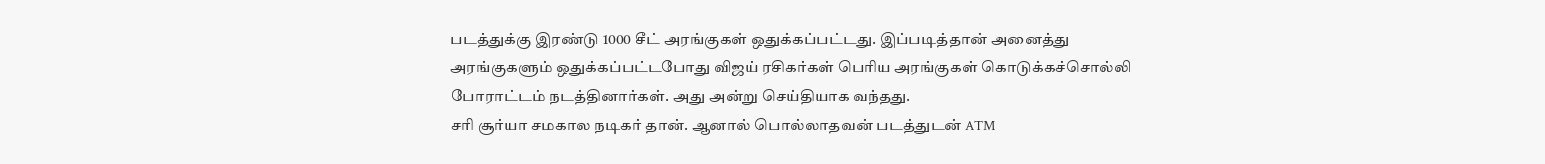படத்துக்கு இரண்டு 1000 சீட் அரங்குகள் ஒதுக்கப்பட்டது. இப்படித்தான் அனைத்து அரங்குகளும் ஒதுக்கப்பட்டபோது விஜய் ரசிகர்கள் பெரிய அரங்குகள் கொடுக்கச்சொல்லி போராட்டம் நடத்தினார்கள். அது அன்று செய்தியாக வந்தது.
சரி சூர்யா சமகால நடிகர் தான். ஆனால் பொல்லாதவன் படத்துடன் ATM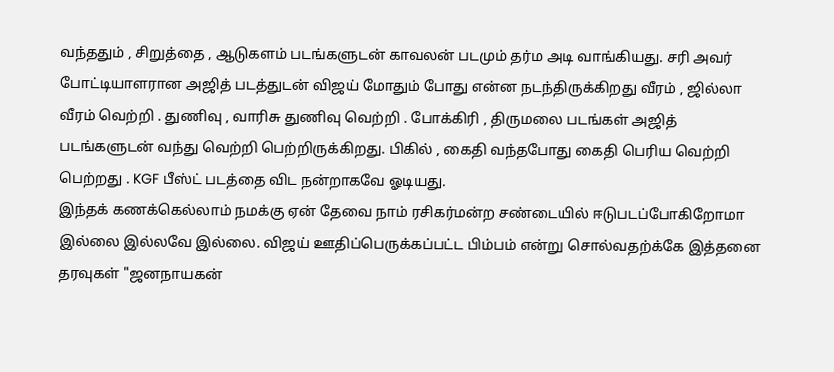வந்ததும் , சிறுத்தை , ஆடுகளம் படங்களுடன் காவலன் படமும் தர்ம அடி வாங்கியது. சரி அவர் போட்டியாளரான அஜித் படத்துடன் விஜய் மோதும் போது என்ன நடந்திருக்கிறது வீரம் , ஜில்லா வீரம் வெற்றி . துணிவு , வாரிசு துணிவு வெற்றி . போக்கிரி , திருமலை படங்கள் அஜித் படங்களுடன் வந்து வெற்றி பெற்றிருக்கிறது. பிகில் , கைதி வந்தபோது கைதி பெரிய வெற்றி பெற்றது . KGF பீஸ்ட் படத்தை விட நன்றாகவே ஓடியது.
இந்தக் கணக்கெல்லாம் நமக்கு ஏன் தேவை நாம் ரசிகர்மன்ற சண்டையில் ஈடுபடப்போகிறோமா இல்லை இல்லவே இல்லை. விஜய் ஊதிப்பெருக்கப்பட்ட பிம்பம் என்று சொல்வதற்க்கே இத்தனை தரவுகள் "ஜனநாயகன்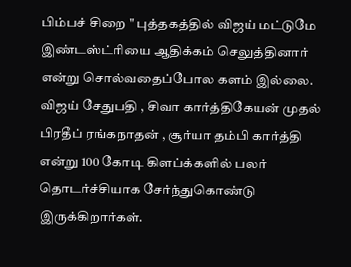பிம்பச் சிறை " புத்தகத்தில் விஜய் மட்டுமே இண்டஸ்ட்ரியை ஆதிக்கம் செலுத்தினார் என்று சொல்வதைப்போல களம் இல்லை. விஜய் சேதுபதி , சிவா கார்த்திகேயன் முதல் பிரதீப் ரங்கநாதன் , சூர்யா தம்பி கார்த்தி என்று 100 கோடி கிளப்க்களில் பலர் தொடர்ச்சியாக சேர்ந்துகொண்டு இருக்கிறார்கள்.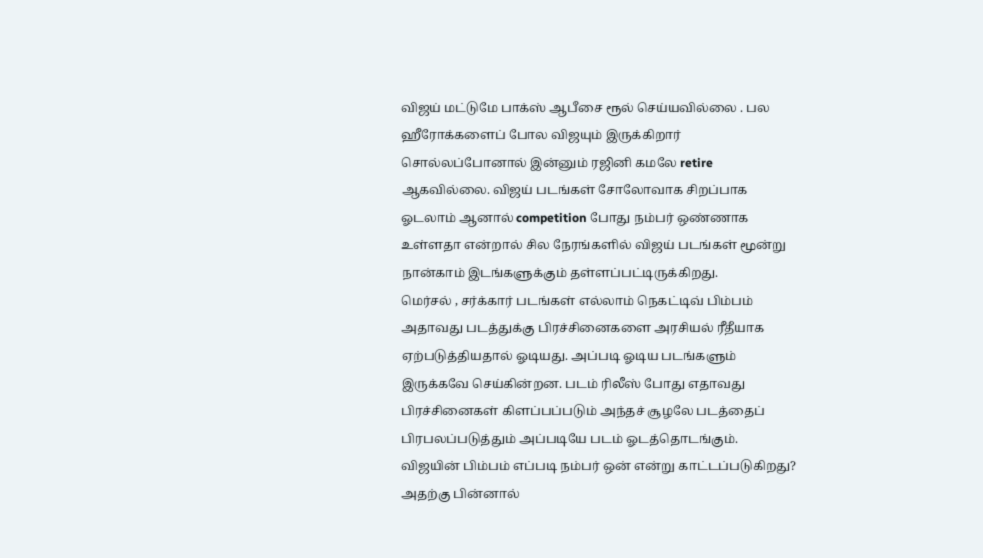விஜய் மட்டுமே பாக்ஸ் ஆபீசை ரூல் செய்யவில்லை . பல ஹீரோக்களைப் போல விஜயும் இருக்கிறார் சொல்லப்போனால் இன்னும் ரஜினி கமலே retire ஆகவில்லை. விஜய் படங்கள் சோலோவாக சிறப்பாக ஓடலாம் ஆனால் competition போது நம்பர் ஒண்ணாக உள்ளதா என்றால் சில நேரங்களில் விஜய் படங்கள் மூன்று நான்காம் இடங்களுக்கும் தள்ளப்பட்டிருக்கிறது.
மெர்சல் , சர்க்கார் படங்கள் எல்லாம் நெகட்டிவ் பிம்பம் அதாவது படத்துக்கு பிரச்சினைகளை அரசியல் ரீதீயாக ஏற்படுத்தியதால் ஓடியது. அப்படி ஓடிய படங்களும் இருக்கவே செய்கின்றன. படம் ரிலீஸ் போது எதாவது பிரச்சினைகள் கிளப்பப்படும் அந்தச் சூழலே படத்தைப் பிரபலப்படுத்தும் அப்படியே படம் ஓடத்தொடங்கும்.
விஜயின் பிம்பம் எப்படி நம்பர் ஒன் என்று காட்டப்படுகிறது? அதற்கு பின்னால்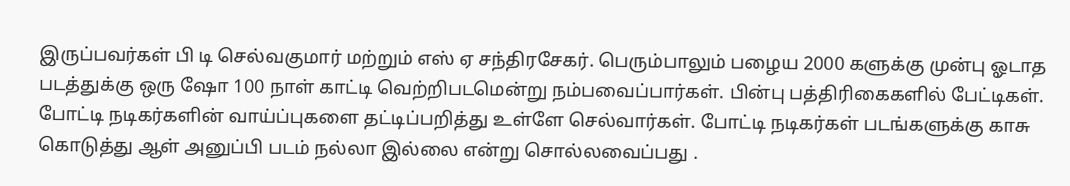இருப்பவர்கள் பி டி செல்வகுமார் மற்றும் எஸ் ஏ சந்திரசேகர். பெரும்பாலும் பழைய 2000 களுக்கு முன்பு ஓடாத படத்துக்கு ஒரு ஷோ 100 நாள் காட்டி வெற்றிபடமென்று நம்பவைப்பார்கள். பின்பு பத்திரிகைகளில் பேட்டிகள். போட்டி நடிகர்களின் வாய்ப்புகளை தட்டிப்பறித்து உள்ளே செல்வார்கள். போட்டி நடிகர்கள் படங்களுக்கு காசு கொடுத்து ஆள் அனுப்பி படம் நல்லா இல்லை என்று சொல்லவைப்பது .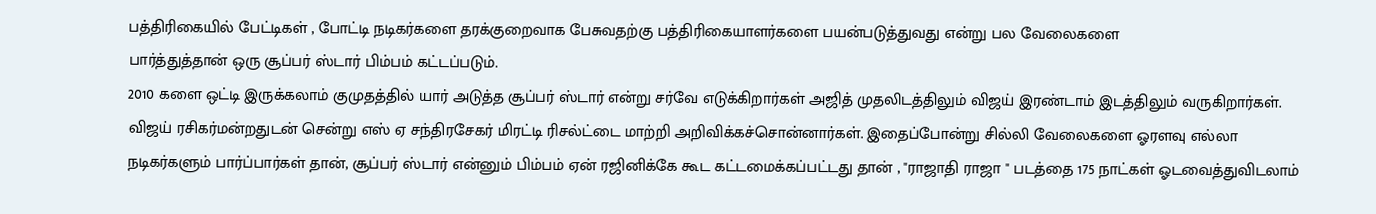பத்திரிகையில் பேட்டிகள் , போட்டி நடிகர்களை தரக்குறைவாக பேசுவதற்கு பத்திரிகையாளர்களை பயன்படுத்துவது என்று பல வேலைகளை
பார்த்துத்தான் ஒரு சூப்பர் ஸ்டார் பிம்பம் கட்டப்படும்.
2010 களை ஒட்டி இருக்கலாம் குமுதத்தில் யார் அடுத்த சூப்பர் ஸ்டார் என்று சர்வே எடுக்கிறார்கள் அஜித் முதலிடத்திலும் விஜய் இரண்டாம் இடத்திலும் வருகிறார்கள். விஜய் ரசிகர்மன்றதுடன் சென்று எஸ் ஏ சந்திரசேகர் மிரட்டி ரிசல்ட்டை மாற்றி அறிவிக்கச்சொன்னார்கள். இதைப்போன்று சில்லி வேலைகளை ஓரளவு எல்லா நடிகர்களும் பார்ப்பார்கள் தான், சூப்பர் ஸ்டார் என்னும் பிம்பம் ஏன் ரஜினிக்கே கூட கட்டமைக்கப்பட்டது தான் , "ராஜாதி ராஜா " படத்தை 175 நாட்கள் ஓடவைத்துவிடலாம்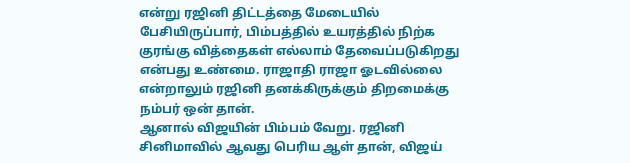என்று ரஜினி திட்டத்தை மேடையில் பேசியிருப்பார், பிம்பத்தில் உயரத்தில் நிற்க குரங்கு வித்தைகள் எல்லாம் தேவைப்படுகிறது என்பது உண்மை. ராஜாதி ராஜா ஓடவில்லை என்றாலும் ரஜினி தனக்கிருக்கும் திறமைக்கு நம்பர் ஒன் தான்.
ஆனால் விஜயின் பிம்பம் வேறு. ரஜினி சினிமாவில் ஆவது பெரிய ஆள் தான், விஜய்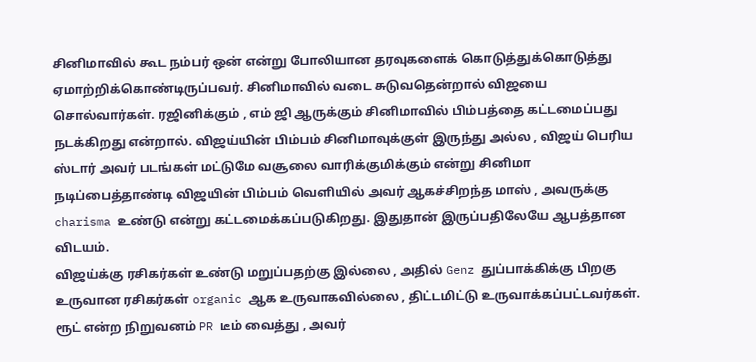சினிமாவில் கூட நம்பர் ஒன் என்று போலியான தரவுகளைக் கொடுத்துக்கொடுத்து ஏமாற்றிக்கொண்டிருப்பவர். சினிமாவில் வடை சுடுவதென்றால் விஜயை சொல்வார்கள். ரஜினிக்கும் , எம் ஜி ஆருக்கும் சினிமாவில் பிம்பத்தை கட்டமைப்பது நடக்கிறது என்றால். விஜய்யின் பிம்பம் சினிமாவுக்குள் இருந்து அல்ல , விஜய் பெரிய ஸ்டார் அவர் படங்கள் மட்டுமே வசூலை வாரிக்குமிக்கும் என்று சினிமா நடிப்பைத்தாண்டி விஜயின் பிம்பம் வெளியில் அவர் ஆகச்சிறந்த மாஸ் , அவருக்கு charisma உண்டு என்று கட்டமைக்கப்படுகிறது. இதுதான் இருப்பதிலேயே ஆபத்தான விடயம்.
விஜய்க்கு ரசிகர்கள் உண்டு மறுப்பதற்கு இல்லை , அதில் Genz துப்பாக்கிக்கு பிறகு உருவான ரசிகர்கள் organic ஆக உருவாகவில்லை , திட்டமிட்டு உருவாக்கப்பட்டவர்கள். ரூட் என்ற நிறுவனம் PR டீம் வைத்து , அவர்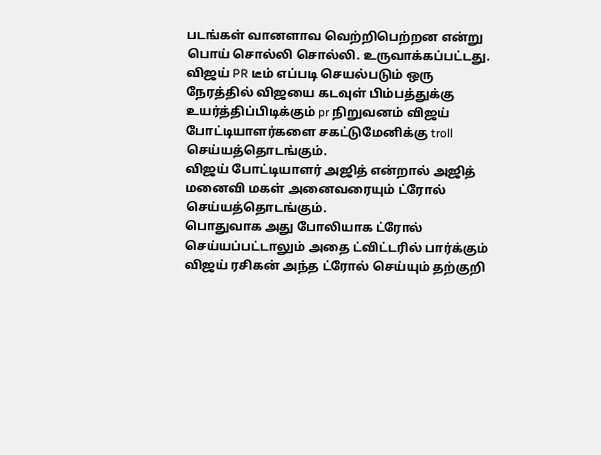படங்கள் வானளாவ வெற்றிபெற்றன என்று பொய் சொல்லி சொல்லி. உருவாக்கப்பட்டது. விஜய் PR டீம் எப்படி செயல்படும் ஒரு நேரத்தில் விஜயை கடவுள் பிம்பத்துக்கு உயர்த்திப்பிடிக்கும் pr நிறுவனம் விஜய் போட்டியாளர்களை சகட்டுமேனிக்கு troll செய்யத்தொடங்கும்.
விஜய் போட்டியாளர் அஜித் என்றால் அஜித் மனைவி மகள் அனைவரையும் ட்ரோல் செய்யத்தொடங்கும்.
பொதுவாக அது போலியாக ட்ரோல் செய்யப்பட்டாலும் அதை ட்விட்டரில் பார்க்கும் விஜய் ரசிகன் அந்த ட்ரோல் செய்யும் தற்குறி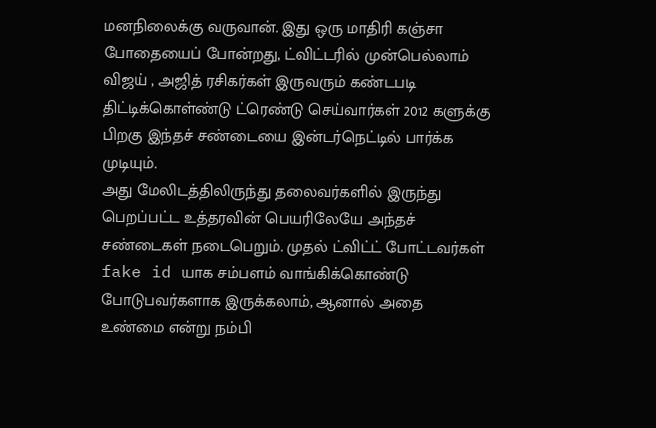மனநிலைக்கு வருவான். இது ஒரு மாதிரி கஞ்சா போதையைப் போன்றது, ட்விட்டரில் முன்பெல்லாம் விஜய் , அஜித் ரசிகர்கள் இருவரும் கண்டபடி திட்டிக்கொள்ண்டு ட்ரெண்டு செய்வார்கள் 2012 களுக்கு பிறகு இந்தச் சண்டையை இன்டர்நெட்டில் பார்க்க முடியும்.
அது மேலிடத்திலிருந்து தலைவர்களில் இருந்து பெறப்பட்ட உத்தரவின் பெயரிலேயே அந்தச் சண்டைகள் நடைபெறும். முதல் ட்விட்ட் போட்டவர்கள் fake id யாக சம்பளம் வாங்கிக்கொண்டு போடுபவர்களாக இருக்கலாம், ஆனால் அதை உண்மை என்று நம்பி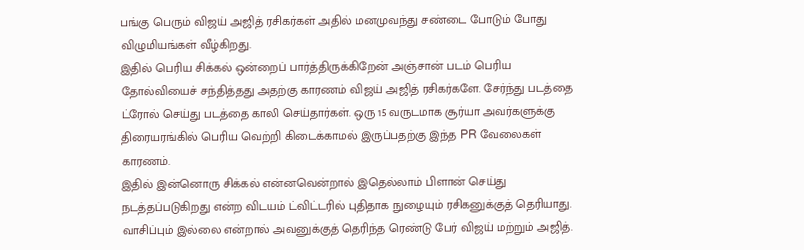பங்கு பெரும் விஜய் அஜித் ரசிகர்கள் அதில் மனமுவந்து சண்டை போடும் போது விழுமியங்கள் வீழ்கிறது.
இதில் பெரிய சிக்கல் ஒன்றைப் பார்த்திருக்கிறேன் அஞ்சான் படம் பெரிய தோல்வியைச் சந்தித்தது அதற்கு காரணம் விஜய் அஜித் ரசிகர்களே. சேர்ந்து படத்தை ட்ரோல் செய்து படத்தை காலி செய்தார்கள். ஒரு 15 வருடமாக சூர்யா அவர்களுக்கு திரையரங்கில் பெரிய வெற்றி கிடைக்காமல் இருப்பதற்கு இந்த PR வேலைகள் காரணம்.
இதில் இன்னொரு சிக்கல் என்னவென்றால் இதெல்லாம் பிளான் செய்து நடத்தப்படுகிறது என்ற விடயம் ட்விட்டரில் புதிதாக நுழையும் ரசிகனுக்குத் தெரியாது. வாசிப்பும் இல்லை என்றால் அவனுக்குத் தெரிந்த ரெண்டு பேர் விஜய் மற்றும் அஜித்.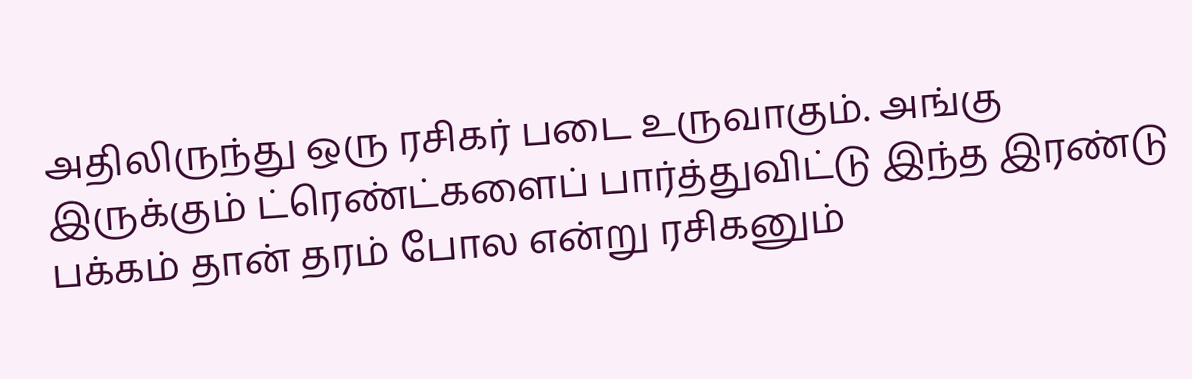அதிலிருந்து ஒரு ரசிகர் படை உருவாகும். அங்கு இருக்கும் ட்ரெண்ட்களைப் பார்த்துவிட்டு இந்த இரண்டு பக்கம் தான் தரம் போல என்று ரசிகனும்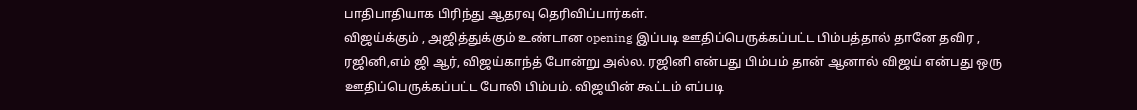பாதிபாதியாக பிரிந்து ஆதரவு தெரிவிப்பார்கள்.
விஜய்க்கும் , அஜித்துக்கும் உண்டான opening இப்படி ஊதிப்பெருக்கப்பட்ட பிம்பத்தால் தானே தவிர , ரஜினி,எம் ஜி ஆர், விஜய்காந்த் போன்று அல்ல. ரஜினி என்பது பிம்பம் தான் ஆனால் விஜய் என்பது ஒரு ஊதிப்பெருக்கப்பட்ட போலி பிம்பம். விஜயின் கூட்டம் எப்படி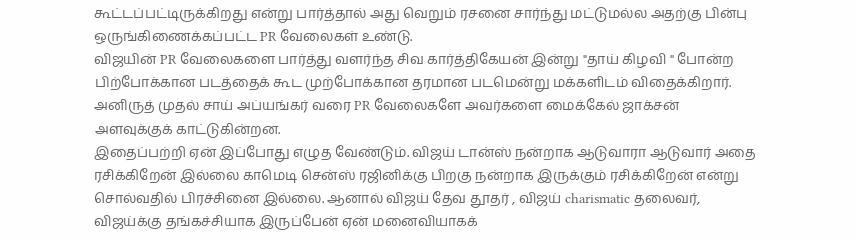கூட்டப்பட்டிருக்கிறது என்று பார்த்தால் அது வெறும் ரசனை சார்ந்து மட்டுமல்ல அதற்கு பின்பு ஒருங்கிணைக்கப்பட்ட PR வேலைகள் உண்டு.
விஜயின் PR வேலைகளை பார்த்து வளர்ந்த சிவ கார்த்திகேயன் இன்று "தாய் கிழவி " போன்ற பிற்போக்கான படத்தைக் கூட முற்போக்கான தரமான படமென்று மக்களிடம் விதைக்கிறார். அனிருத் முதல் சாய் அப்யங்கர் வரை PR வேலைகளே அவர்களை மைக்கேல் ஜாக்சன் அளவுக்குக் காட்டுகின்றன.
இதைப்பற்றி ஏன் இப்போது எழுத வேண்டும். விஜய் டான்ஸ் நன்றாக ஆடுவாரா ஆடுவார் அதை ரசிக்கிறேன் இல்லை காமெடி சென்ஸ் ரஜினிக்கு பிறகு நன்றாக இருக்கும் ரசிக்கிறேன் என்று சொல்வதில் பிரச்சினை இல்லை. ஆனால் விஜய் தேவ தூதர் , விஜய் charismatic தலைவர், விஜய்க்கு தங்கச்சியாக இருப்பேன் ஏன் மனைவியாகக்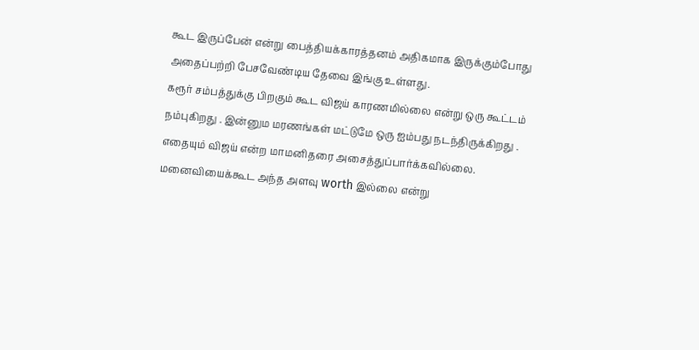கூட இருப்பேன் என்று பைத்தியக்காரத்தனம் அதிகமாக இருக்கும்போது அதைப்பற்றி பேசவேண்டிய தேவை இங்கு உள்ளது.
கரூர் சம்பத்துக்கு பிறகும் கூட விஜய் காரணமில்லை என்று ஒரு கூட்டம் நம்புகிறது . இன்னும மரணங்கள் மட்டுமே ஒரு ஐம்பது நடந்திருக்கிறது . எதையும் விஜய் என்ற மாமனிதரை அசைத்துப்பார்க்கவில்லை. மனைவியைக்கூட அந்த அளவு worth இல்லை என்று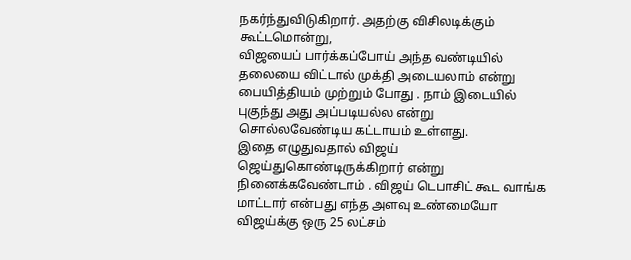நகர்ந்துவிடுகிறார். அதற்கு விசிலடிக்கும் கூட்டமொன்று,
விஜயைப் பார்க்கப்போய் அந்த வண்டியில் தலையை விட்டால் முக்தி அடையலாம் என்று பையித்தியம் முற்றும் போது . நாம் இடையில் புகுந்து அது அப்படியல்ல என்று சொல்லவேண்டிய கட்டாயம் உள்ளது.
இதை எழுதுவதால் விஜய் ஜெய்துகொண்டிருக்கிறார் என்று நினைக்கவேண்டாம் . விஜய் டெபாசிட் கூட வாங்க மாட்டார் என்பது எந்த அளவு உண்மையோ விஜய்க்கு ஒரு 25 லட்சம்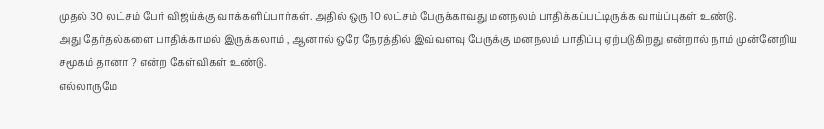முதல் 30 லட்சம் பேர் விஜய்க்கு வாக்களிப்பார்கள். அதில் ஒரு 10 லட்சம் பேருக்காவது மனநலம் பாதிக்கப்பட்டிருக்க வாய்ப்புகள் உண்டு.
அது தேர்தல்களை பாதிக்காமல் இருக்கலாம் , ஆனால் ஒரே நேரத்தில் இவ்வளவு பேருக்கு மனநலம் பாதிப்பு ஏற்படுகிறது என்றால் நாம் முன்னேறிய சமூகம் தானா ? என்ற கேள்விகள் உண்டு.
எல்லாருமே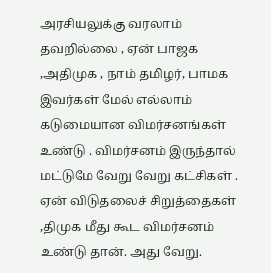அரசியலுக்கு வரலாம் தவறில்லை , ஏன் பாஜக ,அதிமுக , நாம் தமிழர், பாமக இவர்கள் மேல் எல்லாம் கடுமையான விமர்சனங்கள் உண்டு . விமர்சனம் இருந்தால் மட்டுமே வேறு வேறு கட்சிகள் . ஏன் விடுதலைச் சிறுத்தைகள் ,திமுக மீது கூட விமர்சனம் உண்டு தான். அது வேறு.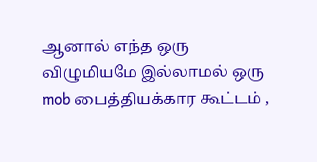ஆனால் எந்த ஒரு விழுமியமே இல்லாமல் ஒரு mob பைத்தியக்கார கூட்டம் ,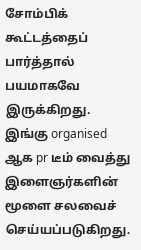சோம்பிக் கூட்டத்தைப் பார்த்தால் பயமாகவே இருக்கிறது.
இங்கு organised ஆக pr டீம் வைத்து இளைஞர்களின் மூளை சலவைச் செய்யப்படுகிறது.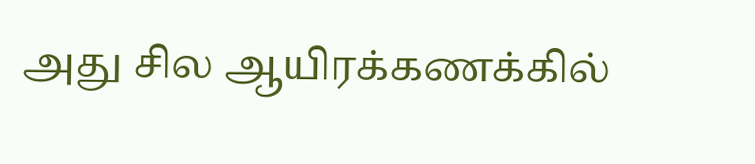அது சில ஆயிரக்கணக்கில்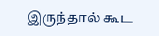இருந்தால் கூட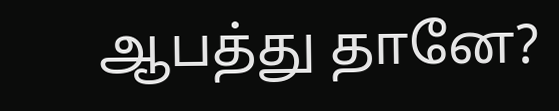ஆபத்து தானே?